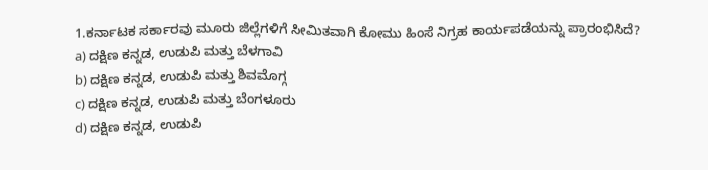1.ಕರ್ನಾಟಕ ಸರ್ಕಾರವು ಮೂರು ಜಿಲ್ಲೆಗಳಿಗೆ ಸೀಮಿತವಾಗಿ ಕೋಮು ಹಿಂಸೆ ನಿಗ್ರಹ ಕಾರ್ಯಪಡೆಯನ್ನು ಪ್ರಾರಂಭಿಸಿದೆ?
a) ದಕ್ಷಿಣ ಕನ್ನಡ, ಉಡುಪಿ ಮತ್ತು ಬೆಳಗಾವಿ
b) ದಕ್ಷಿಣ ಕನ್ನಡ, ಉಡುಪಿ ಮತ್ತು ಶಿವಮೊಗ್ಗ
c) ದಕ್ಷಿಣ ಕನ್ನಡ, ಉಡುಪಿ ಮತ್ತು ಬೆಂಗಳೂರು
d) ದಕ್ಷಿಣ ಕನ್ನಡ, ಉಡುಪಿ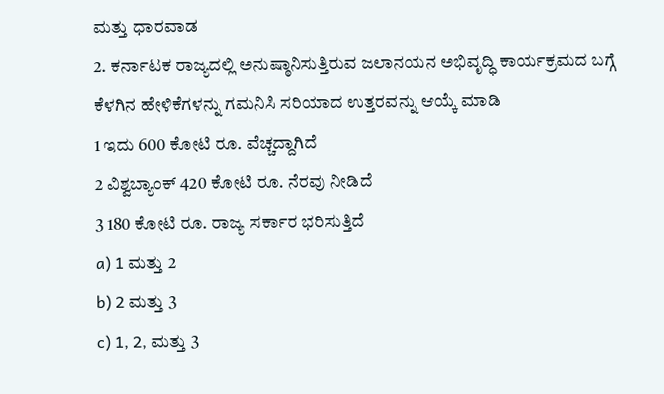ಮತ್ತು ಧಾರವಾಡ
2. ಕರ್ನಾಟಕ ರಾಜ್ಯದಲ್ಲಿ ಅನುಷ್ಠಾನಿಸುತ್ತಿರುವ ಜಲಾನಯನ ಅಭಿವೃದ್ಧಿ ಕಾರ್ಯಕ್ರಮದ ಬಗ್ಗೆ ಕೆಳಗಿನ ಹೇಳಿಕೆಗಳನ್ನು ಗಮನಿಸಿ ಸರಿಯಾದ ಉತ್ತರವನ್ನು ಆಯ್ಕೆ ಮಾಡಿ
1 ಇದು 600 ಕೋಟಿ ರೂ. ವೆಚ್ಚದ್ದಾಗಿದೆ
2 ವಿಶ್ವಬ್ಯಾಂಕ್ 420 ಕೋಟಿ ರೂ. ನೆರವು ನೀಡಿದೆ
3 180 ಕೋಟಿ ರೂ. ರಾಜ್ಯ ಸರ್ಕಾರ ಭರಿಸುತ್ತಿದೆ
a) 1 ಮತ್ತು 2
b) 2 ಮತ್ತು 3
c) 1, 2, ಮತ್ತು 3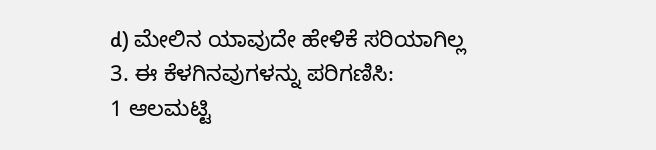d) ಮೇಲಿನ ಯಾವುದೇ ಹೇಳಿಕೆ ಸರಿಯಾಗಿಲ್ಲ
3. ಈ ಕೆಳಗಿನವುಗಳನ್ನು ಪರಿಗಣಿಸಿ:
1 ಆಲಮಟ್ಟಿ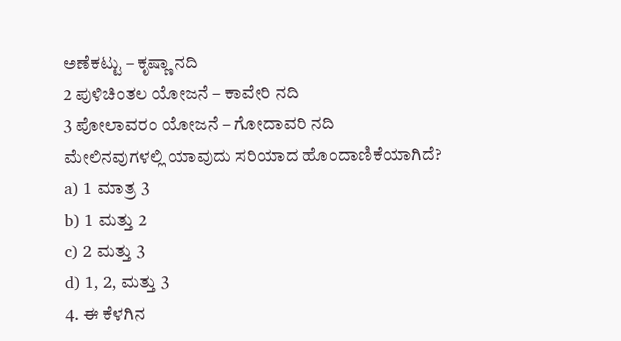ಅಣೆಕಟ್ಟು – ಕೃಷ್ಣಾ ನದಿ
2 ಪುಳಿಚಿಂತಲ ಯೋಜನೆ – ಕಾವೇರಿ ನದಿ
3 ಪೋಲಾವರಂ ಯೋಜನೆ – ಗೋದಾವರಿ ನದಿ
ಮೇಲಿನವುಗಳಲ್ಲಿ ಯಾವುದು ಸರಿಯಾದ ಹೊಂದಾಣಿಕೆಯಾಗಿದೆ?
a) 1 ಮಾತ್ರ 3
b) 1 ಮತ್ತು 2
c) 2 ಮತ್ತು 3
d) 1, 2, ಮತ್ತು 3
4. ಈ ಕೆಳಗಿನ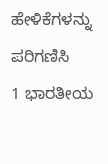ಹೇಳಿಕೆಗಳನ್ನು ಪರಿಗಣಿಸಿ
1 ಭಾರತೀಯ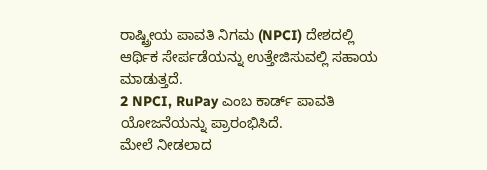ರಾಷ್ಟ್ರೀಯ ಪಾವತಿ ನಿಗಮ (NPCI) ದೇಶದಲ್ಲಿ ಆರ್ಥಿಕ ಸೇರ್ಪಡೆಯನ್ನು ಉತ್ತೇಜಿಸುವಲ್ಲಿ ಸಹಾಯ ಮಾಡುತ್ತದೆ.
2 NPCI, RuPay ಎಂಬ ಕಾರ್ಡ್ ಪಾವತಿ ಯೋಜನೆಯನ್ನು ಪ್ರಾರಂಭಿಸಿದೆ.
ಮೇಲೆ ನೀಡಲಾದ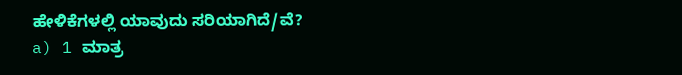ಹೇಳಿಕೆಗಳಲ್ಲಿ ಯಾವುದು ಸರಿಯಾಗಿದೆ/ವೆ?
a) 1 ಮಾತ್ರ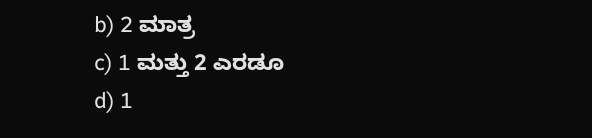b) 2 ಮಾತ್ರ
c) 1 ಮತ್ತು 2 ಎರಡೂ
d) 1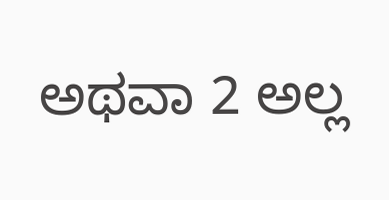ಅಥವಾ 2 ಅಲ್ಲ